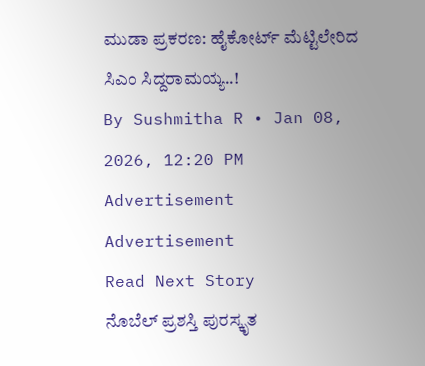ಮುಡಾ ಪ್ರಕರಣ: ಹೈಕೋರ್ಟ್ ಮೆಟ್ಟಿಲೇರಿದ ಸಿಎಂ ಸಿದ್ದರಾಮಯ್ಯ..!
By Sushmitha R • Jan 08, 2026, 12:20 PM
Advertisement
Advertisement
Read Next Story
ನೊಬೆಲ್ ಪ್ರಶಸ್ತಿ ಪುರಸ್ಕೃತ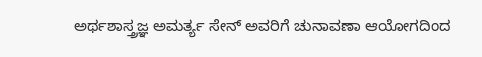ಅರ್ಥಶಾಸ್ತ್ರಜ್ಞ ಅಮರ್ತ್ಯ ಸೇನ್ ಅವರಿಗೆ ಚುನಾವಣಾ ಆಯೋಗದಿಂದ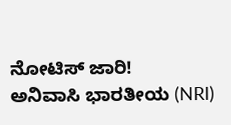ನೋಟಿಸ್ ಜಾರಿ!
ಅನಿವಾಸಿ ಭಾರತೀಯ (NRI)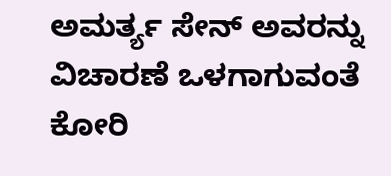ಅಮರ್ತ್ಯ ಸೇನ್ ಅವರನ್ನು ವಿಚಾರಣೆ ಒಳಗಾಗುವಂತೆ ಕೋರಿ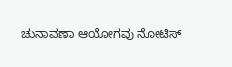ಚುನಾವಣಾ ಆಯೋಗವು ನೋಟಿಸ್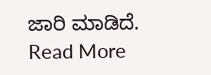ಜಾರಿ ಮಾಡಿದೆ.
Read More